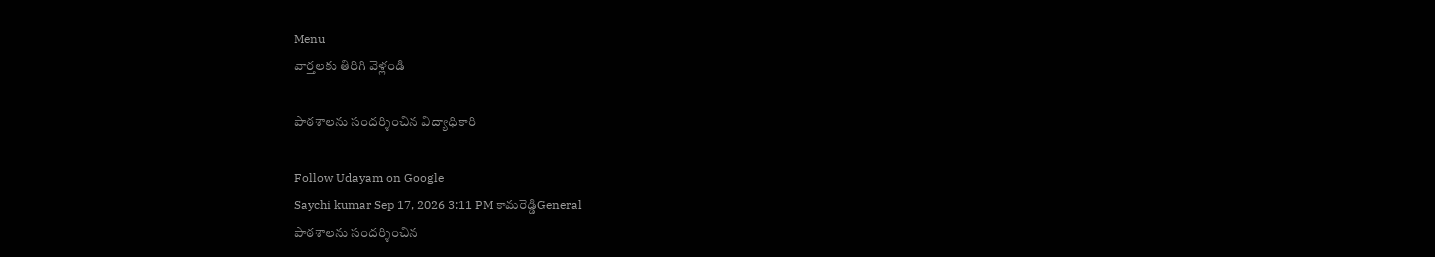Menu
వార్తలకు తిరిగి వెళ్లండి

పాఠశాలను సందర్శించిన విద్యాధికారి

Follow Udayam on Google
Saychi kumar Sep 17, 2026 3:11 PM కామరెడ్డిGeneral
పాఠశాలను సందర్శించిన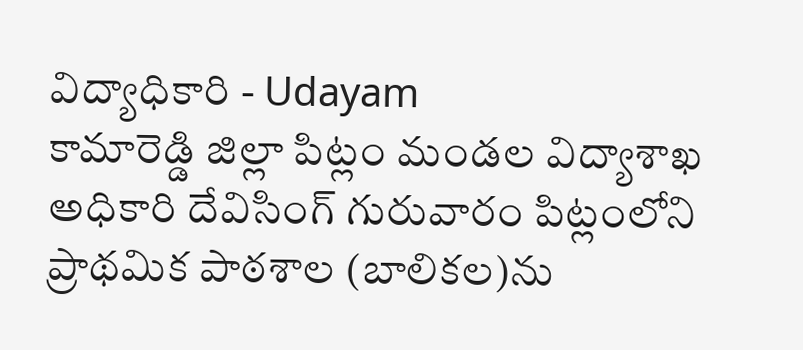విద్యాధికారి - Udayam
కామారెడ్డి జిల్లా పిట్లం మండల విద్యాశాఖ అధికారి దేవిసింగ్ గురువారం పిట్లంలోని ప్రాథమిక పాఠశాల (బాలికల)ను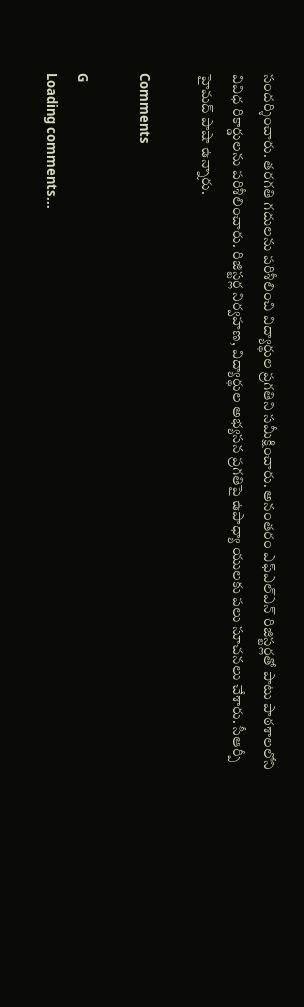సందర్శించారు. తరగతి గదులను పరిశీలించి విద్యార్థుల ప్రగతిని సమీక్షించారు. అనంతరం ఎఫ్ఎల్ఎన్ రిజిస్టర్లతో పాటు పాఠశాలలోని వివిధ రికార్డులను పరిశీలించారు. రిజిస్టర్ల నిర్వహణ, విద్యార్థుల అభ్యసన ప్రగతిపై ఉపాధ్యా యులకు పలు సూచనలు చేశారు. సీఆర్పీ హైమద్ పాషా ఉన్నారు.

Comments

G
Loading comments...